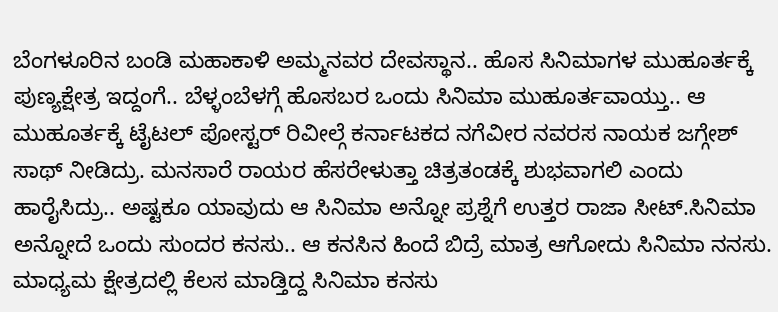ಬೆಂಗಳೂರಿನ ಬಂಡಿ ಮಹಾಕಾಳಿ ಅಮ್ಮನವರ ದೇವಸ್ಥಾನ.. ಹೊಸ ಸಿನಿಮಾಗಳ ಮುಹೂರ್ತಕ್ಕೆ ಪುಣ್ಯಕ್ಷೇತ್ರ ಇದ್ದಂಗೆ.. ಬೆಳ್ಳಂಬೆಳಗ್ಗೆ ಹೊಸಬರ ಒಂದು ಸಿನಿಮಾ ಮುಹೂರ್ತವಾಯ್ತು.. ಆ ಮುಹೂರ್ತಕ್ಕೆ ಟೈಟಲ್ ಪೋಸ್ಟರ್ ರಿವೀಲ್ಗೆ ಕರ್ನಾಟಕದ ನಗೆವೀರ ನವರಸ ನಾಯಕ ಜಗ್ಗೇಶ್ ಸಾಥ್ ನೀಡಿದ್ರು. ಮನಸಾರೆ ರಾಯರ ಹೆಸರೇಳುತ್ತಾ ಚಿತ್ರತಂಡಕ್ಕೆ ಶುಭವಾಗಲಿ ಎಂದು ಹಾರೈಸಿದ್ರು.. ಅಷ್ಟಕೂ ಯಾವುದು ಆ ಸಿನಿಮಾ ಅನ್ನೋ ಪ್ರಶ್ನೆಗೆ ಉತ್ತರ ರಾಜಾ ಸೀಟ್.ಸಿನಿಮಾ ಅನ್ನೋದೆ ಒಂದು ಸುಂದರ ಕನಸು.. ಆ ಕನಸಿನ ಹಿಂದೆ ಬಿದ್ರೆ ಮಾತ್ರ ಆಗೋದು ಸಿನಿಮಾ ನನಸು. ಮಾಧ್ಯಮ ಕ್ಷೇತ್ರದಲ್ಲಿ ಕೆಲಸ ಮಾಡ್ತಿದ್ದ ಸಿನಿಮಾ ಕನಸು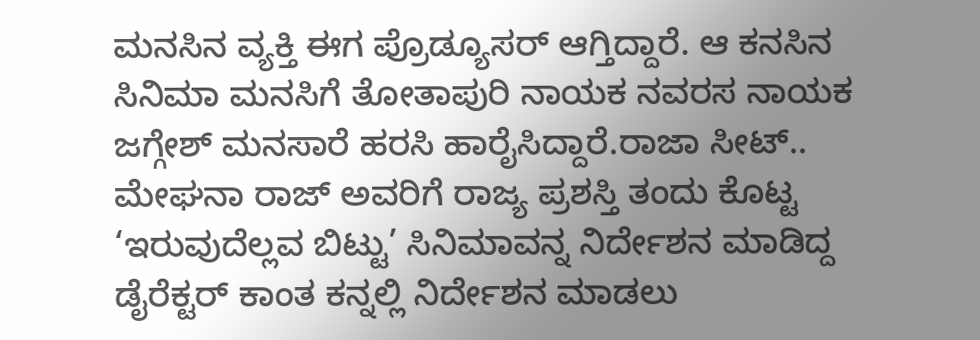ಮನಸಿನ ವ್ಯಕ್ತಿ ಈಗ ಪ್ರೊಡ್ಯೂಸರ್ ಆಗ್ತಿದ್ದಾರೆ. ಆ ಕನಸಿನ ಸಿನಿಮಾ ಮನಸಿಗೆ ತೋತಾಪುರಿ ನಾಯಕ ನವರಸ ನಾಯಕ ಜಗ್ಗೇಶ್ ಮನಸಾರೆ ಹರಸಿ ಹಾರೈಸಿದ್ದಾರೆ.ರಾಜಾ ಸೀಟ್.. ಮೇಘನಾ ರಾಜ್ ಅವರಿಗೆ ರಾಜ್ಯ ಪ್ರಶಸ್ತಿ ತಂದು ಕೊಟ್ಟ ‘ಇರುವುದೆಲ್ಲವ ಬಿಟ್ಟು’ ಸಿನಿಮಾವನ್ನ ನಿರ್ದೇಶನ ಮಾಡಿದ್ದ ಡೈರೆಕ್ಟರ್ ಕಾಂತ ಕನ್ನಲ್ಲಿ ನಿರ್ದೇಶನ ಮಾಡಲು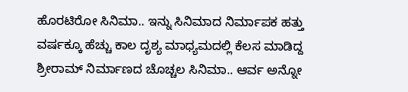ಹೊರಟಿರೋ ಸಿನಿಮಾ.. ಇನ್ನು ಸಿನಿಮಾದ ನಿರ್ಮಾಪಕ ಹತ್ತು ವರ್ಷಕ್ಕೂ ಹೆಚ್ಚು ಕಾಲ ದೃಶ್ಯ ಮಾಧ್ಯಮದಲ್ಲಿ ಕೆಲಸ ಮಾಡಿದ್ದ ಶ್ರೀರಾಮ್ ನಿರ್ಮಾಣದ ಚೊಚ್ಚಲ ಸಿನಿಮಾ.. ಆರ್ವ ಅನ್ನೋ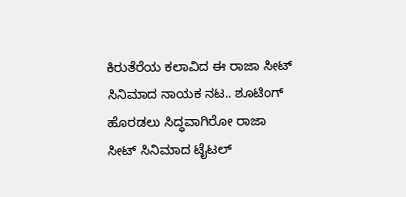ಕಿರುತೆರೆಯ ಕಲಾವಿದ ಈ ರಾಜಾ ಸೀಟ್ ಸಿನಿಮಾದ ನಾಯಕ ನಟ.. ಶೂಟಿಂಗ್ ಹೊರಡಲು ಸಿದ್ಧವಾಗಿರೋ ರಾಜಾ ಸೀಟ್ ಸಿನಿಮಾದ ಟೈಟಲ್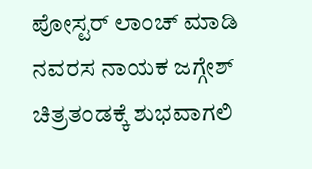ಪೋಸ್ಟರ್ ಲಾಂಚ್ ಮಾಡಿ ನವರಸ ನಾಯಕ ಜಗ್ಗೇಶ್ ಚಿತ್ರತಂಡಕ್ಕೆ ಶುಭವಾಗಲಿ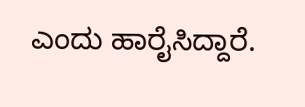ಎಂದು ಹಾರೈಸಿದ್ದಾರೆ.